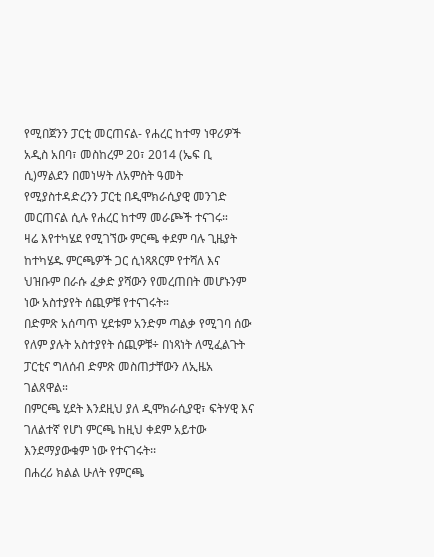የሚበጀንን ፓርቲ መርጠናል- የሐረር ከተማ ነዋሪዎች
አዲስ አበባ፣ መስከረም 20፣ 2014 (ኤፍ ቢ ሲ)ማልደን በመነሣት ለአምስት ዓመት የሚያስተዳድረንን ፓርቲ በዲሞክራሲያዊ መንገድ መርጠናል ሲሉ የሐረር ከተማ መራጮች ተናገሩ።
ዛሬ እየተካሄደ የሚገኘው ምርጫ ቀደም ባሉ ጊዜያት ከተካሄዱ ምርጫዎች ጋር ሲነጻጸርም የተሻለ እና ህዝቡም በራሱ ፈቃድ ያሻውን የመረጠበት መሆኑንም ነው አስተያየት ሰጪዎቹ የተናገሩት።
በድምጽ አሰጣጥ ሂደቱም አንድም ጣልቃ የሚገባ ሰው የለም ያሉት አስተያየት ሰጪዎቹ÷ በነጻነት ለሚፈልጉት ፓርቲና ግለሰብ ድምጽ መስጠታቸውን ለኢዜአ ገልጸዋል።
በምርጫ ሂደት እንደዚህ ያለ ዲሞክራሲያዊ፣ ፍትሃዊ እና ገለልተኛ የሆነ ምርጫ ከዚህ ቀደም አይተው እንደማያውቁም ነው የተናገሩት፡፡
በሐረሪ ክልል ሁለት የምርጫ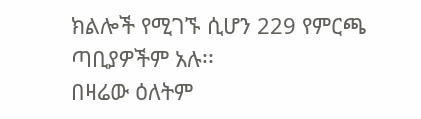ክልሎች የሚገኙ ሲሆን 229 የምርጫ ጣቢያዎችም አሉ፡፡
በዛሬው ዕለትም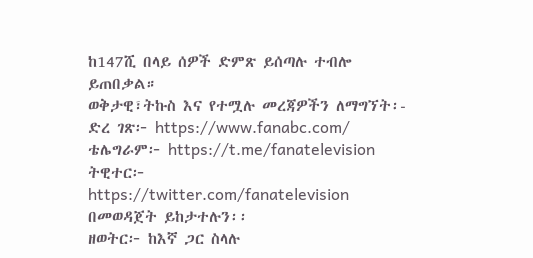ከ147ሺ በላይ ሰዎች ድምጽ ይሰጣሉ ተብሎ ይጠበቃል።
ወቅታዊ፣ትኩስ እና የተሟሉ መረጃዎችን ለማግኘት፡-
ድረ ገጽ፦ https://www.fanabc.com/
ቴሌግራም፦ https://t.me/fanatelevision
ትዊተር፦ https://twitter.com/fanatelevision በመወዳጀት ይከታተሉን፡፡
ዘወትር፦ ከእኛ ጋር ስላሉ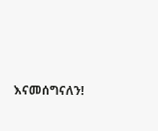እናመሰግናለን!